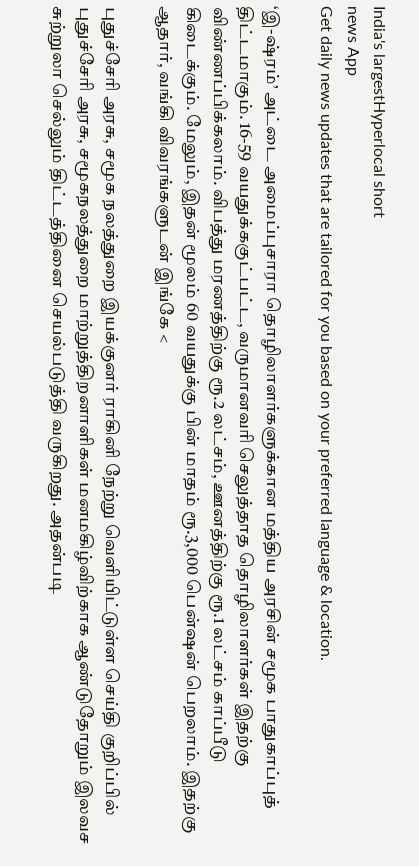India's largestHyperlocal short
news App
Get daily news updates that are tailored for you based on your preferred language & location.

‘இ-ஷ்ரம்’ அட்டை அமைப்புசாரா தொழிலாளர்களுக்கான மத்திய அரசின் சமூக பாதுகாப்புத் திட்டமாகும். 16-59 வயதுக்ககுட்பட்ட, வருமானவரி செலுத்தாத தொழிலாளர்கள் இதற்கு விண்ணப்பிக்கலாம். விபத்து மரணத்திற்கு ரூ.2 லட்சம், ஊனத்திற்கு ரூ.1 லட்சம் காப்பீடு கிடைக்கும். மேலும், இதன் மூலம் 60 வயதுக்கு பின் மாதம் ரூ.3,000 பென்ஷன் பெறலாம். இதற்கு ஆதார், வங்கி விவரங்களுடன் இங்கே <

புதுச்சேரி அரசு, சமூக நலத்துறை இயக்குனர் ராகினி நேற்று வெளியிட்டுள்ள செய்தி குறிப்பில் புதுச்சேரி அரசு, சமூகநலத்துறை மாற்றுத்திறனாளிகள் மனமகிழ்விற்காக ஆண்டுதோறும் இலவச சுற்றுலா செல்லும் திட்டத்தினை செயல்படுத்தி வருகிறது. அதன்படி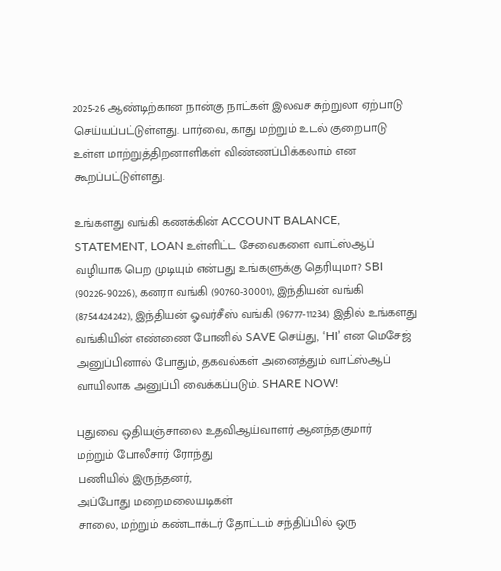2025-26 ஆண்டிற்கான நான்கு நாட்கள் இலவச சுற்றுலா ஏற்பாடு செய்யப்பட்டுள்ளது. பார்வை, காது மற்றும் உடல் குறைபாடு உள்ள மாற்றுத்திறனாளிகள் விண்ணப்பிக்கலாம் என கூறப்பட்டுள்ளது.

உங்களது வங்கி கணக்கின் ACCOUNT BALANCE, STATEMENT, LOAN உள்ளிட்ட சேவைகளை வாட்ஸ்ஆப் வழியாக பெற முடியும் என்பது உங்களுக்கு தெரியுமா? SBI (90226-90226), கனரா வங்கி (90760-30001), இந்தியன் வங்கி (8754424242), இந்தியன் ஓவர்சீஸ் வங்கி (96777-11234) இதில் உங்களது வங்கியின் எண்ணை போனில் SAVE செய்து, ‘HI’ என மெசேஜ் அனுப்பினால் போதும், தகவல்கள் அனைத்தும் வாட்ஸ்ஆப் வாயிலாக அனுப்பி வைக்கப்படும். SHARE NOW!

புதுவை ஒதியஞ்சாலை உதவிஆய்வாளர் ஆனந்தகுமார்
மற்றும் போலீசார் ரோந்து
பணியில் இருந்தனர்,
அப்போது மறைமலையடிகள்
சாலை, மற்றும் கண்டாக்டர் தோட்டம் சந்திப்பில் ஒரு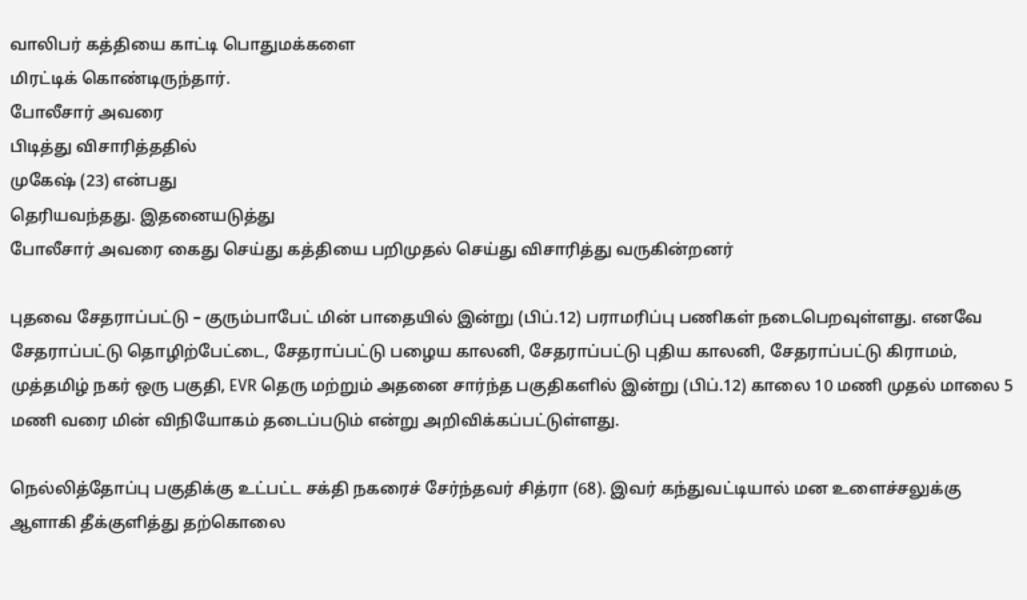வாலிபர் கத்தியை காட்டி பொதுமக்களை
மிரட்டிக் கொண்டிருந்தார்.
போலீசார் அவரை
பிடித்து விசாரித்ததில்
முகேஷ் (23) என்பது
தெரியவந்தது. இதனையடுத்து
போலீசார் அவரை கைது செய்து கத்தியை பறிமுதல் செய்து விசாரித்து வருகின்றனர்

புதவை சேதராப்பட்டு – குரும்பாபேட் மின் பாதையில் இன்று (பிப்.12) பராமரிப்பு பணிகள் நடைபெறவுள்ளது. எனவே சேதராப்பட்டு தொழிற்பேட்டை, சேதராப்பட்டு பழைய காலனி, சேதராப்பட்டு புதிய காலனி, சேதராப்பட்டு கிராமம், முத்தமிழ் நகர் ஒரு பகுதி, EVR தெரு மற்றும் அதனை சார்ந்த பகுதிகளில் இன்று (பிப்.12) காலை 10 மணி முதல் மாலை 5 மணி வரை மின் விநியோகம் தடைப்படும் என்று அறிவிக்கப்பட்டுள்ளது.

நெல்லித்தோப்பு பகுதிக்கு உட்பட்ட சக்தி நகரைச் சேர்ந்தவர் சித்ரா (68). இவர் கந்துவட்டியால் மன உளைச்சலுக்கு ஆளாகி தீக்குளித்து தற்கொலை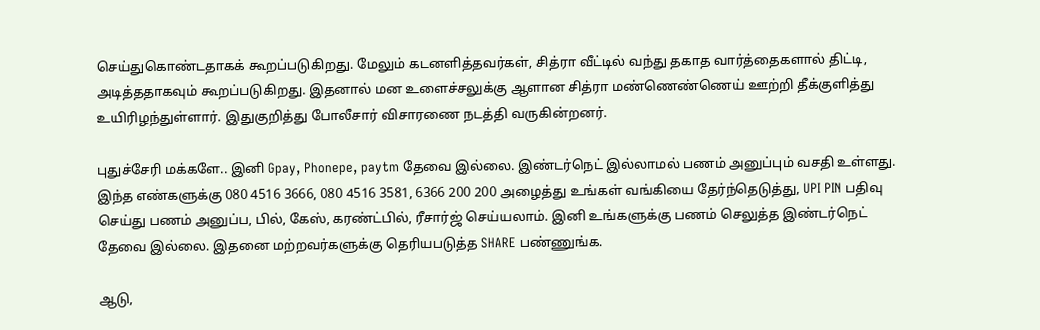செய்துகொண்டதாகக் கூறப்படுகிறது. மேலும் கடனளித்தவர்கள், சித்ரா வீட்டில் வந்து தகாத வார்த்தைகளால் திட்டி, அடித்ததாகவும் கூறப்படுகிறது. இதனால் மன உளைச்சலுக்கு ஆளான சித்ரா மண்ணெண்ணெய் ஊற்றி தீக்குளித்து உயிரிழந்துள்ளார். இதுகுறித்து போலீசார் விசாரணை நடத்தி வருகின்றனர்.

புதுச்சேரி மக்களே.. இனி Gpay, Phonepe, paytm தேவை இல்லை. இண்டர்நெட் இல்லாமல் பணம் அனுப்பும் வசதி உள்ளது. இந்த எண்களுக்கு 080 4516 3666, 080 4516 3581, 6366 200 200 அழைத்து உங்கள் வங்கியை தேர்ந்தெடுத்து, UPI PIN பதிவு செய்து பணம் அனுப்ப, பில், கேஸ், கரண்ட்பில், ரீசார்ஜ் செய்யலாம். இனி உங்களுக்கு பணம் செலுத்த இண்டர்நெட் தேவை இல்லை. இதனை மற்றவர்களுக்கு தெரியபடுத்த SHARE பண்ணுங்க.

ஆடு,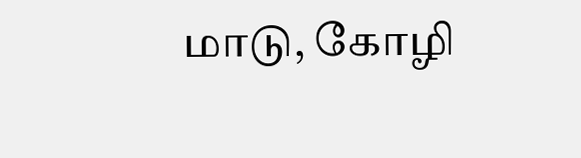மாடு, கோழி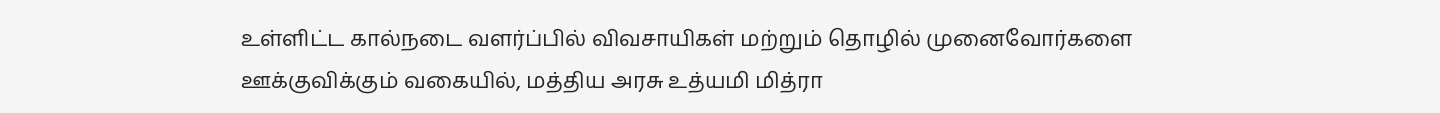உள்ளிட்ட கால்நடை வளர்ப்பில் விவசாயிகள் மற்றும் தொழில் முனைவோர்களை ஊக்குவிக்கும் வகையில், மத்திய அரசு உத்யமி மித்ரா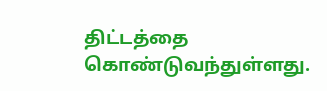திட்டத்தை கொண்டுவந்துள்ளது.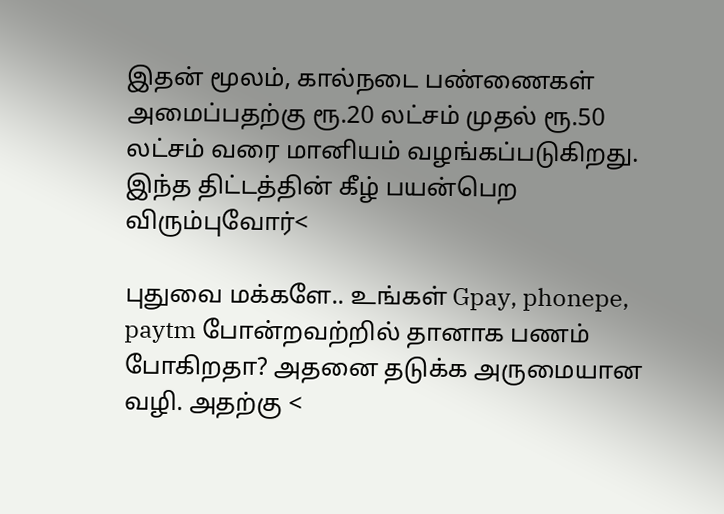இதன் மூலம், கால்நடை பண்ணைகள் அமைப்பதற்கு ரூ.20 லட்சம் முதல் ரூ.50 லட்சம் வரை மானியம் வழங்கப்படுகிறது. இந்த திட்டத்தின் கீழ் பயன்பெற விரும்புவோர்<

புதுவை மக்களே.. உங்கள் Gpay, phonepe, paytm போன்றவற்றில் தானாக பணம் போகிறதா? அதனை தடுக்க அருமையான வழி. அதற்கு <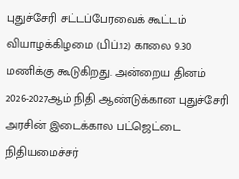புதுச்சேரி சட்டப்பேரவைக் கூட்டம் வியாழக்கிழமை (பிப்.12) காலை 9.30 மணிக்கு கூடுகிறது. அன்றைய தினம் 2026-2027ஆம் நிதி ஆண்டுக்கான புதுச்சேரி அரசின் இடைக்கால பட்ஜெட்டை நிதியமைச்சர்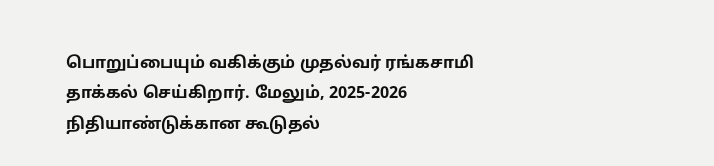பொறுப்பையும் வகிக்கும் முதல்வர் ரங்கசாமி தாக்கல் செய்கிறார். மேலும், 2025-2026 நிதியாண்டுக்கான கூடுதல்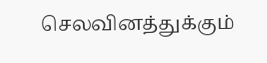செலவினத்துக்கும்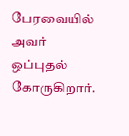பேரவையில் அவர் ஒப்புதல் கோருகிறார்.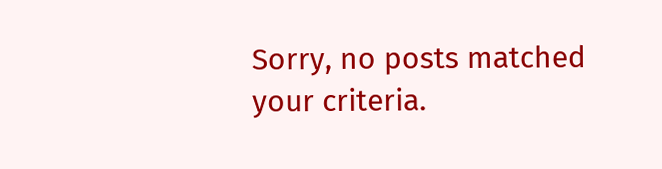Sorry, no posts matched your criteria.